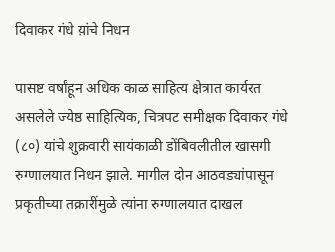दिवाकर गंधे य़ांचे निधन

पासष्ट वर्षांहून अधिक काळ साहित्य क्षेत्रात कार्यरत असलेले ज्येष्ठ साहित्यिक, चित्रपट समीक्षक दिवाकर गंधे (८०) यांचे शुक्रवारी सायंकाळी डोंबिवलीतील खासगी रुग्णालयात निधन झाले. मागील दोन आठवड्यांपासून प्रकृतीच्या तक्रारींमुळे त्यांना रुग्णालयात दाखल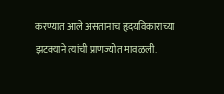करण्यात आले असतानाच हृदयविकाराच्या झटक्याने त्यांची प्राणज्योत मावळली.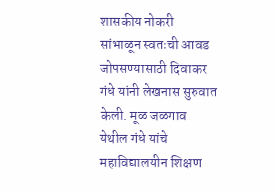शासकीय नोकरी सांभाळून स्वतःची आवड जोपसण्यासाठी दिवाकर गंधे यांनी लेखनास सुरुवात केली. मूळ जळगाव येथील गंधे यांचे महाविद्यालयीन शिक्षण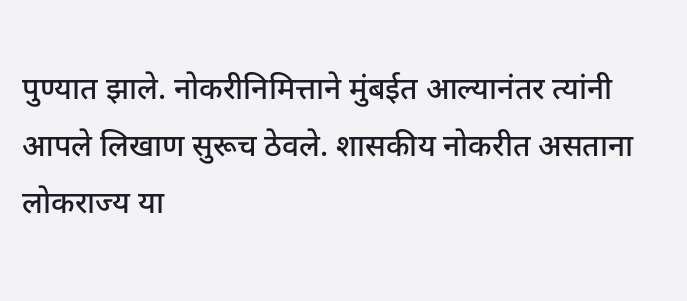पुण्यात झाले. नोकरीनिमित्ताने मुंबईत आल्यानंतर त्यांनी आपले लिखाण सुरूच ठेवले. शासकीय नोकरीत असताना लोकराज्य या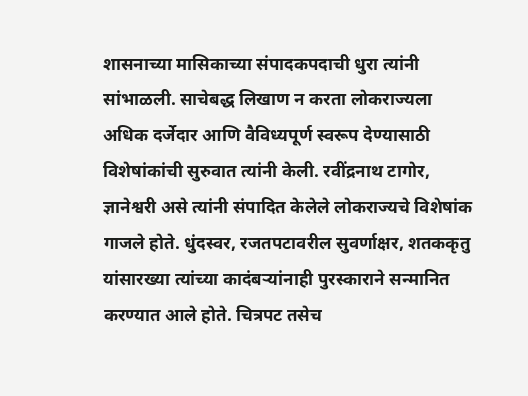शासनाच्या मासिकाच्या संपादकपदाची धुरा त्यांनी सांभाळली. साचेबद्ध लिखाण न करता लोकराज्यला अधिक दर्जेदार आणि वैविध्यपूर्ण स्वरूप देण्यासाठी विशेषांकांची सुरुवात त्यांनी केली. रवींद्रनाथ टागोर, ज्ञानेश्वरी असे त्यांनी संपादित केलेले लोकराज्यचे विशेषांक गाजले होते. धुंदस्वर, रजतपटावरील सुवर्णाक्षर, शतककृतु यांसारख्या त्यांच्या कादंबऱ्यांनाही पुरस्काराने सन्मानित करण्यात आले होते. चित्रपट तसेच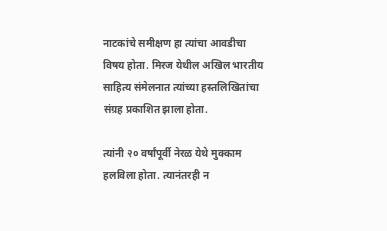नाटकांचे समीक्षण हा त्यांचा आवडीचा विषय होता. मिरज येथील अखिल भारतीय साहित्य संमेलनात त्यांच्या हस्तलिखितांचा संग्रह प्रकाशित झाला होता.

त्यांनी २० वर्षांपूर्वी नेरळ येथे मुक्काम हलविला होता. त्यानंतरही न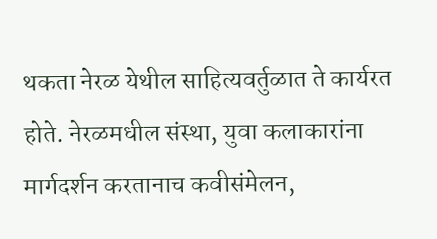थकता नेरळ येथील साहित्यवर्तुळात ते कार्यरत होते. नेरळमधील संस्था, युवा कलाकारांना मार्गदर्शन करतानाच कवीसंमेलन,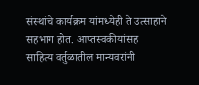संस्थांचे कार्यक्रम यांमध्येही ते उत्साहाने सहभाग होत. आप्तस्वकीयांसह साहित्य वर्तुळातील मान्यवरांनी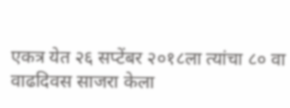एकत्र येत २६ सप्टेंबर २०१८ला त्यांचा ८० वा वाढदिवस साजरा केला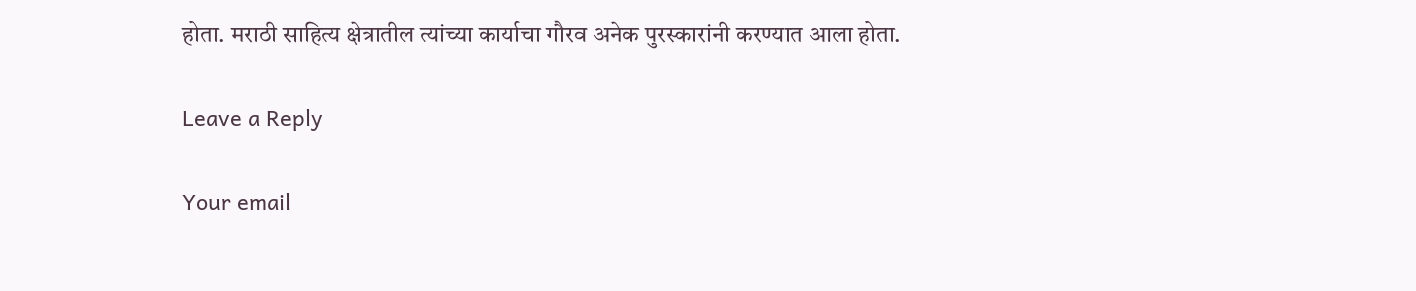होता. मराठी साहित्य क्षेत्रातील त्यांच्या कार्याचा गौरव अनेक पुरस्कारांनी करण्यात आला होता.

Leave a Reply

Your email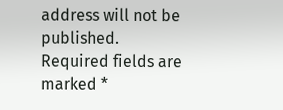address will not be published. Required fields are marked *